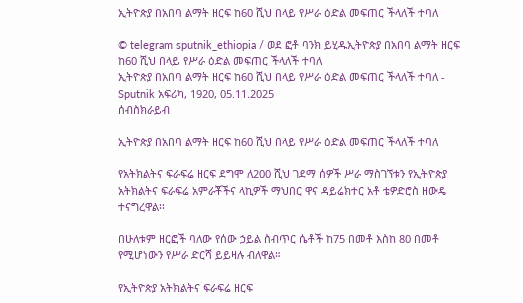ኢትዮጵያ በአበባ ልማት ዘርፍ ከ60 ሺህ በላይ የሥራ ዕድል መፍጠር ችላለች ተባለ

© telegram sputnik_ethiopia / ወደ ፎቶ ባንክ ይሂዱኢትዮጵያ በአበባ ልማት ዘርፍ ከ60 ሺህ በላይ የሥራ ዕድል መፍጠር ችላለች ተባለ
ኢትዮጵያ በአበባ ልማት ዘርፍ ከ60 ሺህ በላይ የሥራ ዕድል መፍጠር ችላለች ተባለ - Sputnik አፍሪካ, 1920, 05.11.2025
ሰብስክራይብ

ኢትዮጵያ በአበባ ልማት ዘርፍ ከ60 ሺህ በላይ የሥራ ዕድል መፍጠር ችላለች ተባለ

የአትክልትና ፍራፍሬ ዘርፍ ደግሞ ለ200 ሺህ ገደማ ሰዎች ሥራ ማስገኘቱን የኢትዮጵያ አትክልትና ፍራፍሬ አምራቾችና ላኪዎች ማህበር ዋና ዳይሬክተር አቶ ቴዎድሮስ ዘውዴ ተናግረዋል፡፡

በሁለቱም ዘርፎች ባለው የሰው ኃይል ስብጥር ሴቶች ከ75 በመቶ እስከ 80 በመቶ የሚሆነውን የሥራ ድርሻ ይይዛሉ ብለዋል።

የኢትዮጵያ አትክልትና ፍራፍሬ ዘርፍ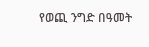የወጪ ንግድ በዓመት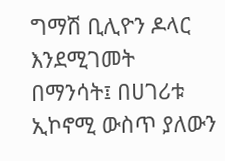ግማሽ ቢሊዮን ዶላር እንደሚገመት በማንሳት፤ በሀገሪቱ ኢኮኖሚ ውስጥ ያለውን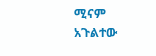ሚናም አጉልተው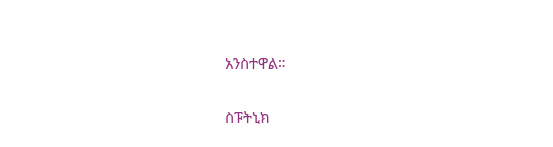አንስተዋል።

ስፑትኒክ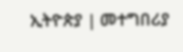ኢትዮጵያ | መተግበሪያ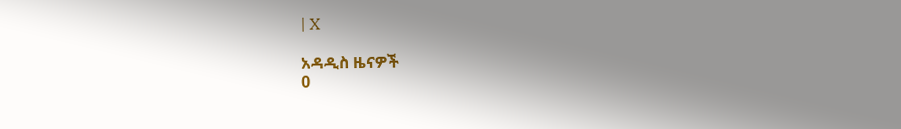| X

አዳዲስ ዜናዎች
0